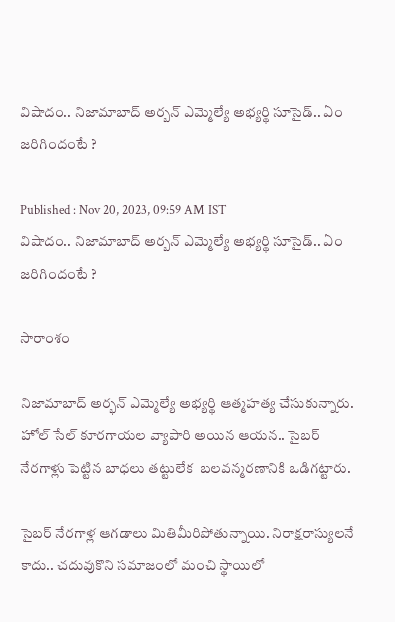విషాదం.. నిజామాబాద్‌ అర్బన్‌ ఎమ్మెల్యే అభ్యర్థి సూసైడ్.. ఏం జరిగిందంటే ?

Published : Nov 20, 2023, 09:59 AM IST
విషాదం.. నిజామాబాద్‌ అర్బన్‌ ఎమ్మెల్యే అభ్యర్థి సూసైడ్.. ఏం జరిగిందంటే ?

సారాంశం

నిజామాబాద్ అర్భన్ ఎమ్మెల్యే అభ్యర్థి ఆత్మహత్య చేసుకున్నారు. హోల్ సేల్ కూరగాయల వ్యాపారి అయిన ఆయన.. సైబర్ నేరగాళ్లు పెట్టిన బాధలు తట్టులేక  బలవన్మరణానికి ఒడిగట్టారు.

సైబర్ నేరగాళ్ల ఆగడాలు మితిమీరిపోతున్నాయి. నిరాక్షరాస్యులనే కాదు.. చదువుకొని సమాజంలో మంచి స్థాయిలో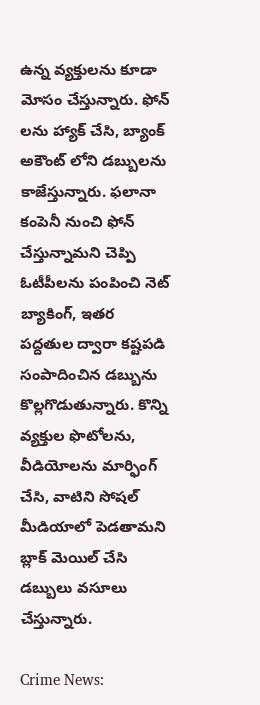ఉన్న వ్యక్తులను కూడా మోసం చేస్తున్నారు. ఫోన్ లను హ్యాక్ చేసి, బ్యాంక్ అకౌంట్ లోని డబ్బులను కాజేస్తున్నారు. ఫలానా కంపెనీ నుంచి ఫోన్ చేస్తున్నామని చెప్పి ఓటీపీలను పంపించి నెట్ బ్యాకింగ్, ఇతర పద్దతుల ద్వారా కష్టపడి సంపాదించిన డబ్బును కొల్లగొడుతున్నారు. కొన్ని వ్యక్తుల ఫొటోలను, వీడియోలను మార్ఫింగ్ చేసి, వాటిని సోషల్ మీడియాలో పెడతామని బ్లాక్ మెయిల్ చేసి డబ్బులు వసూలు చేస్తున్నారు.

Crime News: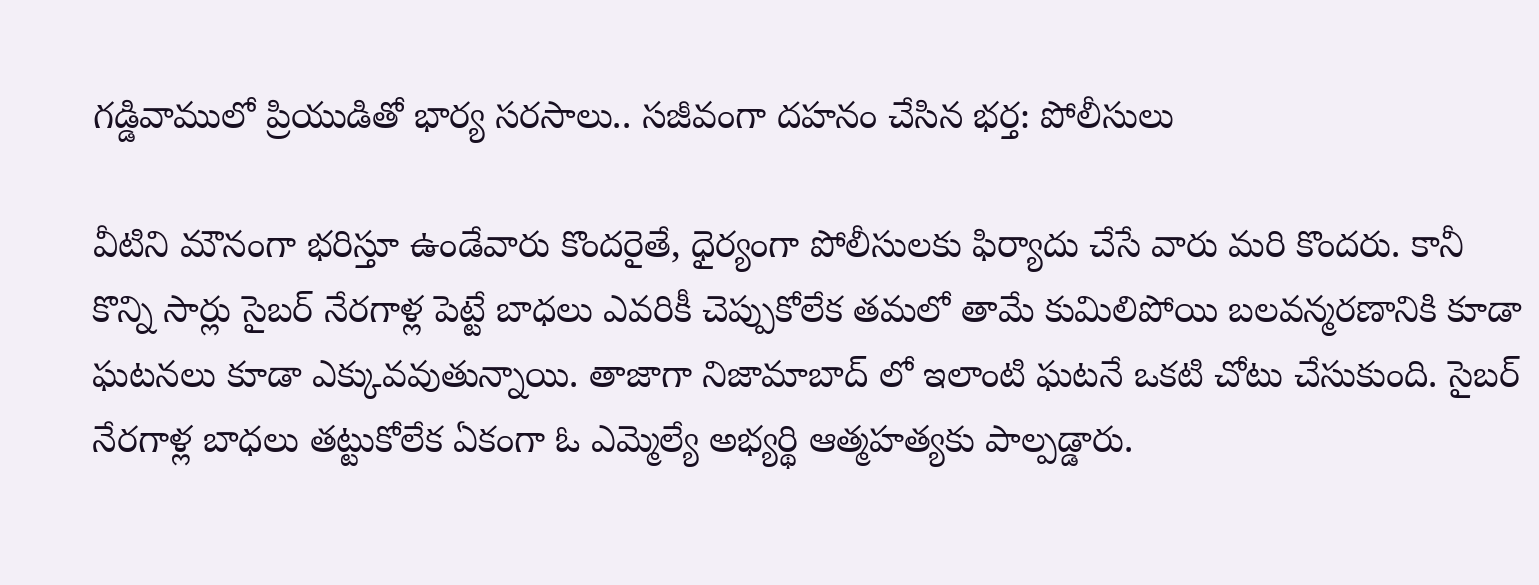గడ్డివాములో ప్రియుడితో భార్య సరసాలు.. సజీవంగా దహనం చేసిన భర్త: పోలీసులు

వీటిని మౌనంగా భరిస్తూ ఉండేవారు కొందరైతే, ధైర్యంగా పోలీసులకు ఫిర్యాదు చేసే వారు మరి కొందరు. కానీ కొన్ని సార్లు సైబర్ నేరగాళ్ల పెట్టే బాధలు ఎవరికీ చెప్పుకోలేక తమలో తామే కుమిలిపోయి బలవన్మరణానికి కూడా ఘటనలు కూడా ఎక్కువవుతున్నాయి. తాజాగా నిజామాబాద్ లో ఇలాంటి ఘటనే ఒకటి చోటు చేసుకుంది. సైబర్ నేరగాళ్ల బాధలు తట్టుకోలేక ఏకంగా ఓ ఎమ్మెల్యే అభ్యర్థి ఆత్మహత్యకు పాల్పడ్డారు.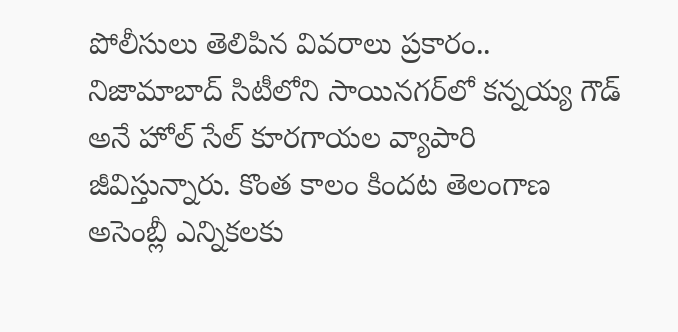పోలీసులు తెలిపిన వివరాలు ప్రకారం.. నిజామాబాద్ సిటీలోని సాయినగర్‌లో కన్నయ్య గౌడ్ అనే హోల్ సేల్ కూరగాయల వ్యాపారి జీవిస్తున్నారు. కొంత కాలం కిందట తెలంగాణ అసెంబ్లీ ఎన్నికలకు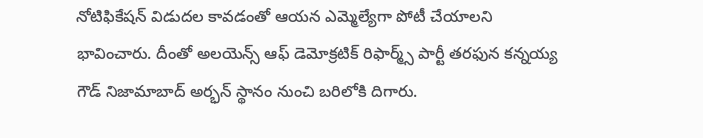నోటిఫికేషన్ విడుదల కావడంతో ఆయన ఎమ్మెల్యేగా పోటీ చేయాలని భావించారు. దీంతో అలయెన్స్‌ ఆఫ్‌ డెమోక్రటిక్‌ రిఫార్మ్స్‌ పార్టీ తరఫున కన్నయ్య గౌడ్ నిజామాబాద్ అర్భన్ స్థానం నుంచి బరిలోకి దిగారు.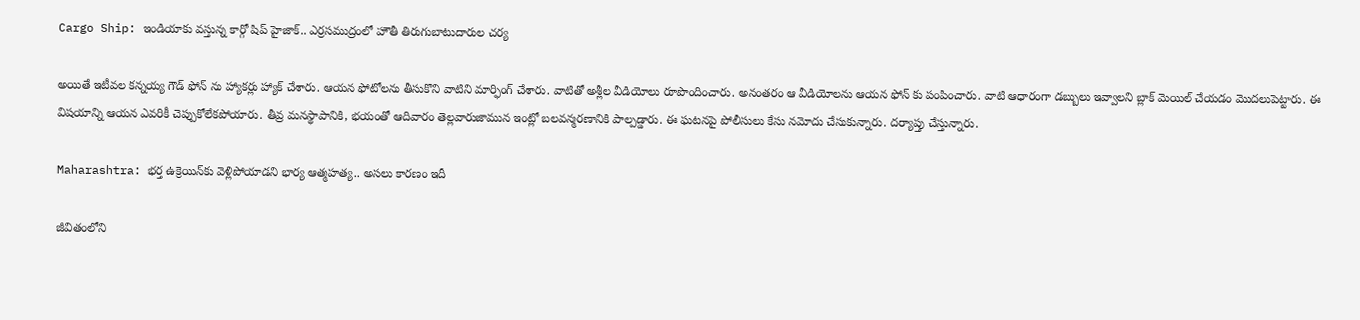Cargo Ship: ఇండియాకు వస్తున్న కార్గో షిప్‌ హైజాక్.. ఎర్రసముద్రంలో హౌతీ తిరుగుబాటుదారుల చర్య

అయితే ఇటీవల కన్నయ్య గౌడ్ ఫోన్ ను హ్యాకర్లు హ్యాక్ చేశారు. ఆయన ఫోటోలను తీసుకొని వాటిని మార్ఫింగ్ చేశారు. వాటితో అశ్లీల వీడియోలు రూపొందించారు. అనంతరం ఆ వీడియోలను ఆయన ఫోన్ కు పంపించారు. వాటి ఆధారంగా డబ్బులు ఇవ్వాలని బ్లాక్ మెయిల్ చేయడం మొదలుపెట్టారు. ఈ విషయాన్ని ఆయన ఎవరికీ చెప్పుకోలేకపోయారు. తీవ్ర మనస్థాపానికి, భయంతో ఆదివారం తెల్లవారుజామున ఇంట్లో బలవన్మరణానికి పాల్పడ్డారు. ఈ ఘటనపై పోలీసులు కేసు నమోదు చేసుకున్నారు. దర్యాప్తు చేస్తున్నారు.

Maharashtra: భర్త ఉక్రెయిన్‌కు వెళ్లిపోయాడని భార్య ఆత్మహత్య.. అసలు కారణం ఇదీ

జీవితంలోని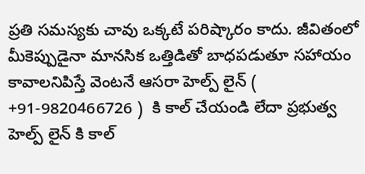ప్రతి సమస్యకు చావు ఒక్కటే పరిష్కారం కాదు. జీవితంలో మీకెప్పుడైనా మానసిక ఒత్తిడితో బాధపడుతూ సహాయం కావాలనిపిస్తే వెంటనే ఆసరా హెల్ప్ లైన్ ( +91-9820466726 )  కి కాల్ చేయండి లేదా ప్రభుత్వ హెల్ప్ లైన్ కి కాల్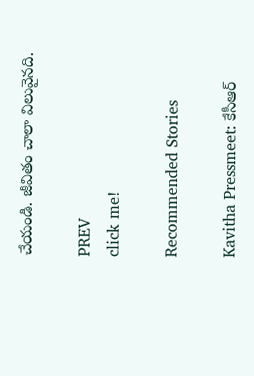చేయండి. జీవితం చాలా విలువైనది.

PREV
click me!

Recommended Stories

Kavitha Pressmeet: కేసీఆర్‌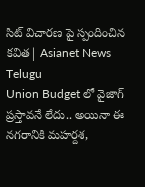సిట్ విచారణ పై స్పందించిన కవిత| Asianet News Telugu
Union Budget లో వైజాగ్ ప్రస్తావనే లేదు.. అయినా ఈ నగరానికి మహర్దశ,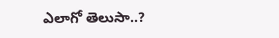ఎలాగో తెలుసా..?